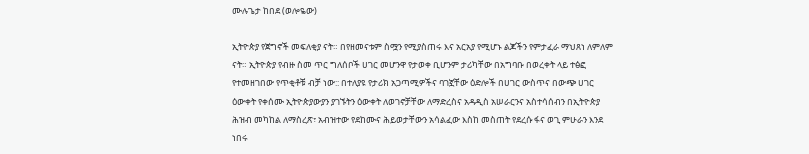ሙሉጌታ ከበደ (ወሎዬው)

ኢትዮጵያ የጀግኖች መፍለቂያ ናት። በየዘመናቱም ስሟን የሚያስጠሩ እና አርአያ የሚሆኑ ልጆችን የምታፈራ ማህጸነ ለምለም ናት። ኢትዮጵያ የብዙ ስመ ጥር ግለሰቦች ሀገር መሆንዋ የታወቀ ቢሆንም ታሪካቸው በአግባቡ በወረቀት ላይ ተፅፎ የተመዘገበው የጥቂቶቹ ብቻ ነው:: በተለያዩ የታሪክ አጋጣሚዎችና ባገኟቸው ዕድሎች በሀገር ውስጥና በውጭ ሀገር ዕውቀት የቀሰሙ ኢትዮጵያውያን ያገኙትን ዕውቀት ለወገኖቻቸው ለማድረስና አዳዲስ አሠራርንና አስተሳሰብን በኢትዮጵያ ሕዝብ መካከል ለማስረጽ፣ አብዝተው የደከሙና ሕይወታቸውን አሳልፈው እስከ መስጠት የደረሱ ፋና ወጊ ምሁራን እንደ ነበሩ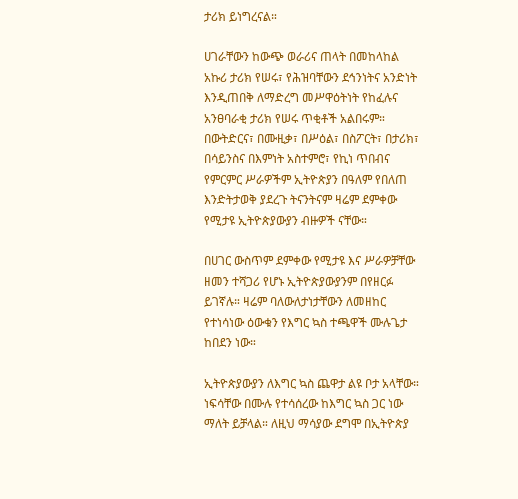ታሪክ ይነግረናል።

ሀገራቸውን ከውጭ ወራሪና ጠላት በመከላከል አኩሪ ታሪክ የሠሩ፣ የሕዝባቸውን ደኅንነትና አንድነት እንዲጠበቅ ለማድረግ መሥዋዕትነት የከፈሉና አንፀባራቂ ታሪክ የሠሩ ጥቂቶች አልበሩም። በውትድርና፣ በሙዚቃ፣ በሥዕል፣ በስፖርት፣ በታሪክ፣ በሳይንስና በእምነት አስተምሮ፣ የኪነ ጥበብና የምርምር ሥራዎችም ኢትዮጵያን በዓለም የበለጠ እንድትታወቅ ያደረጉ ትናንትናም ዛሬም ደምቀው የሚታዩ ኢትዮጵያውያን ብዙዎች ናቸው።

በሀገር ውስጥም ደምቀው የሚታዩ እና ሥራዎቻቸው ዘመን ተሻጋሪ የሆኑ ኢትዮጵያውያንም በየዘርፉ ይገኛሉ። ዛሬም ባለውለታነታቸውን ለመዘከር የተነሳነው ዕውቁን የእግር ኳስ ተጫዋች ሙሉጌታ ከበደን ነው።

ኢትዮጵያውያን ለእግር ኳስ ጨዋታ ልዩ ቦታ አላቸው። ነፍሳቸው በሙሉ የተሳሰረው ከእግር ኳስ ጋር ነው ማለት ይቻላል። ለዚህ ማሳያው ደግሞ በኢትዮጵያ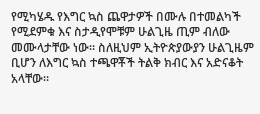የሚካሄዱ የእግር ኳስ ጨዋታዎች በሙሉ በተመልካች የሚደምቁ እና ስታዲየሞቹም ሁልጊዜ ጢም ብለው መሙላታቸው ነው። ስለዚህም ኢትዮጵያውያን ሁልጊዜም ቢሆን ለእግር ኳስ ተጫዋቾች ትልቅ ክብር እና አድናቆት አላቸው።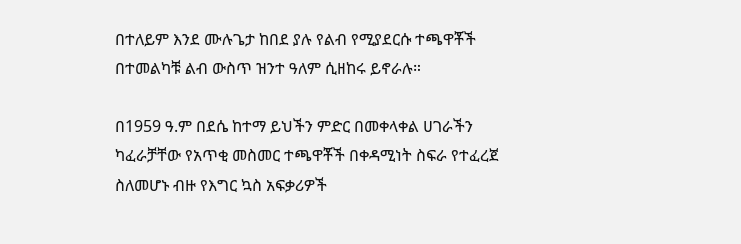በተለይም እንደ ሙሉጌታ ከበደ ያሉ የልብ የሚያደርሱ ተጫዋቾች በተመልካቹ ልብ ውስጥ ዝንተ ዓለም ሲዘከሩ ይኖራሉ።

በ1959 ዓ.ም በደሴ ከተማ ይህችን ምድር በመቀላቀል ሀገራችን ካፈራቻቸው የአጥቂ መስመር ተጫዋቾች በቀዳሚነት ስፍራ የተፈረጀ ስለመሆኑ ብዙ የእግር ኳስ አፍቃሪዎች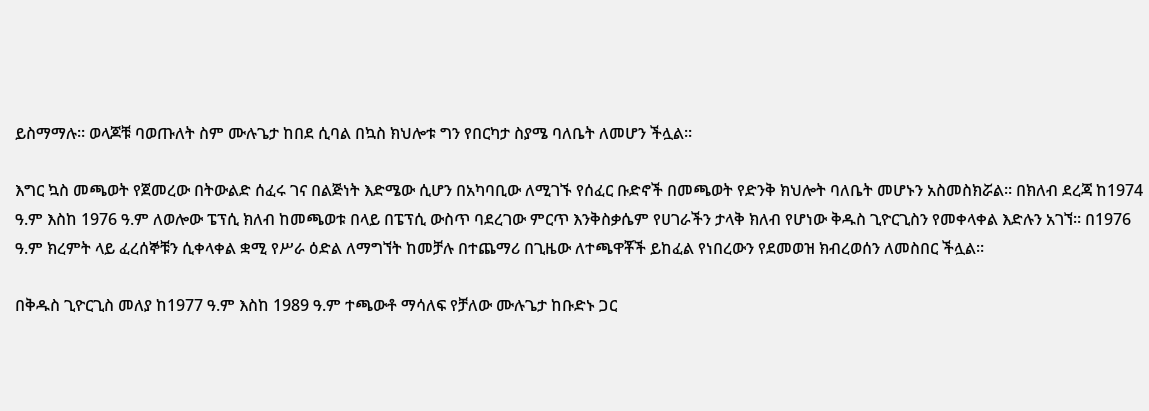ይስማማሉ። ወላጆቹ ባወጡለት ስም ሙሉጌታ ከበደ ሲባል በኳስ ክህሎቱ ግን የበርካታ ስያሜ ባለቤት ለመሆን ችሏል።

እግር ኳስ መጫወት የጀመረው በትውልድ ሰፈሩ ገና በልጅነት እድሜው ሲሆን በአካባቢው ለሚገኙ የሰፈር ቡድኖች በመጫወት የድንቅ ክህሎት ባለቤት መሆኑን አስመስክሯል። በክለብ ደረጃ ከ1974 ዓ.ም እስከ 1976 ዓ.ም ለወሎው ፔፕሲ ክለብ ከመጫወቱ በላይ በፔፕሲ ውስጥ ባደረገው ምርጥ እንቅስቃሴም የሀገራችን ታላቅ ክለብ የሆነው ቅዱስ ጊዮርጊስን የመቀላቀል እድሉን አገኘ። በ1976 ዓ.ም ክረምት ላይ ፈረሰኞቹን ሲቀላቀል ቋሚ የሥራ ዕድል ለማግኘት ከመቻሉ በተጨማሪ በጊዜው ለተጫዋቾች ይከፈል የነበረውን የደመወዝ ክብረወሰን ለመስበር ችሏል።

በቅዱስ ጊዮርጊስ መለያ ከ1977 ዓ.ም እስከ 1989 ዓ.ም ተጫውቶ ማሳለፍ የቻለው ሙሉጌታ ከቡድኑ ጋር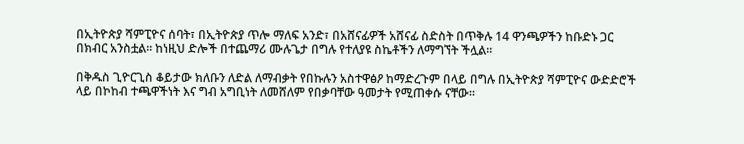በኢትዮጵያ ሻምፒዮና ሰባት፣ በኢትዮጵያ ጥሎ ማለፍ አንድ፣ በአሸናፊዎች አሸናፊ ስድስት በጥቅሉ 14 ዋንጫዎችን ከቡድኑ ጋር በክብር አንስቷል። ከነዚህ ድሎች በተጨማሪ ሙሉጌታ በግሉ የተለያዩ ስኬቶችን ለማግኘት ችሏል።

በቅዱስ ጊዮርጊስ ቆይታው ክለቡን ለድል ለማብቃት የበኩሉን አስተዋፅዖ ከማድረጉም በላይ በግሉ በኢትዮጵያ ሻምፒዮና ውድድሮች ላይ በኮከብ ተጫዋችነት እና ግብ አግቢነት ለመሸለም የበቃባቸው ዓመታት የሚጠቀሱ ናቸው።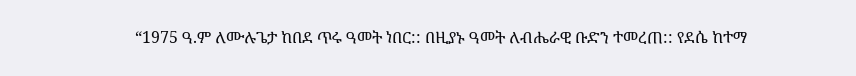“1975 ዓ.ም ለሙሉጌታ ከበደ ጥሩ ዓመት ነበር:: በዚያኑ ዓመት ለብሔራዊ ቡድን ተመረጠ:: የደሴ ከተማ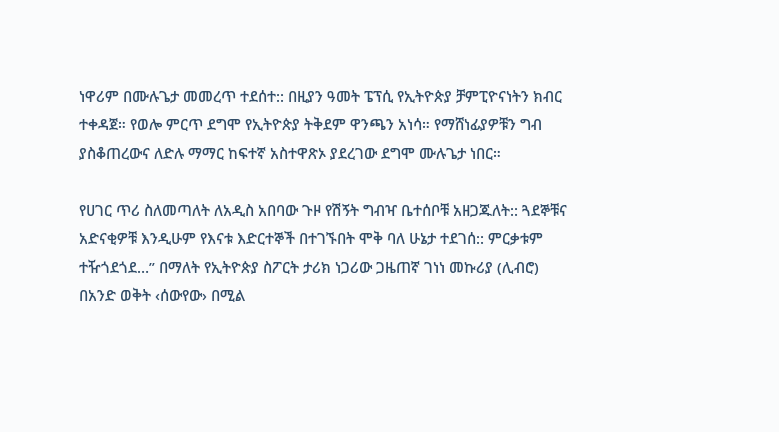ነዋሪም በሙሉጌታ መመረጥ ተደሰተ:: በዚያን ዓመት ፔፕሲ የኢትዮጵያ ቻምፒዮናነትን ክብር ተቀዳጀ። የወሎ ምርጥ ደግሞ የኢትዮጵያ ትቅደም ዋንጫን አነሳ። የማሸነፊያዎቹን ግብ ያስቆጠረውና ለድሉ ማማር ከፍተኛ አስተዋጽኦ ያደረገው ደግሞ ሙሉጌታ ነበር።

የሀገር ጥሪ ስለመጣለት ለአዲስ አበባው ጉዞ የሽኝት ግብዣ ቤተሰቦቹ አዘጋጁለት:: ጓደኞቹና አድናቂዎቹ እንዲሁም የእናቱ እድርተኞች በተገኙበት ሞቅ ባለ ሁኔታ ተደገሰ:: ምርቃቱም ተዥጎደጎደ…” በማለት የኢትዮጵያ ስፖርት ታሪክ ነጋሪው ጋዜጠኛ ገነነ መኩሪያ (ሊብሮ) በአንድ ወቅት ‹ሰውየው› በሚል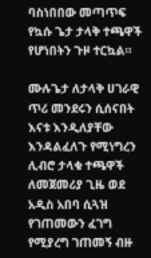ባስነበበው መጣጥፍ የኳሱ ጌታ ታላቅ ተጫዋች የሆነበትን ጉዞ ተርኳል።

ሙሉጌታ ለታላቅ ሀገራዊ ጥሪ መንደሩን ሲሰናበት እናቱ እንዲለያቸው እንዳልፈለጉ የሚነግረን ሊብሮ ታላቁ ተጫዋች ለመጀመሪያ ጊዜ ወደ አዲስ አበባ ሲጓዝ የገጠመውን ፈገግ የሚያረግ ገጠመኝ ብዙ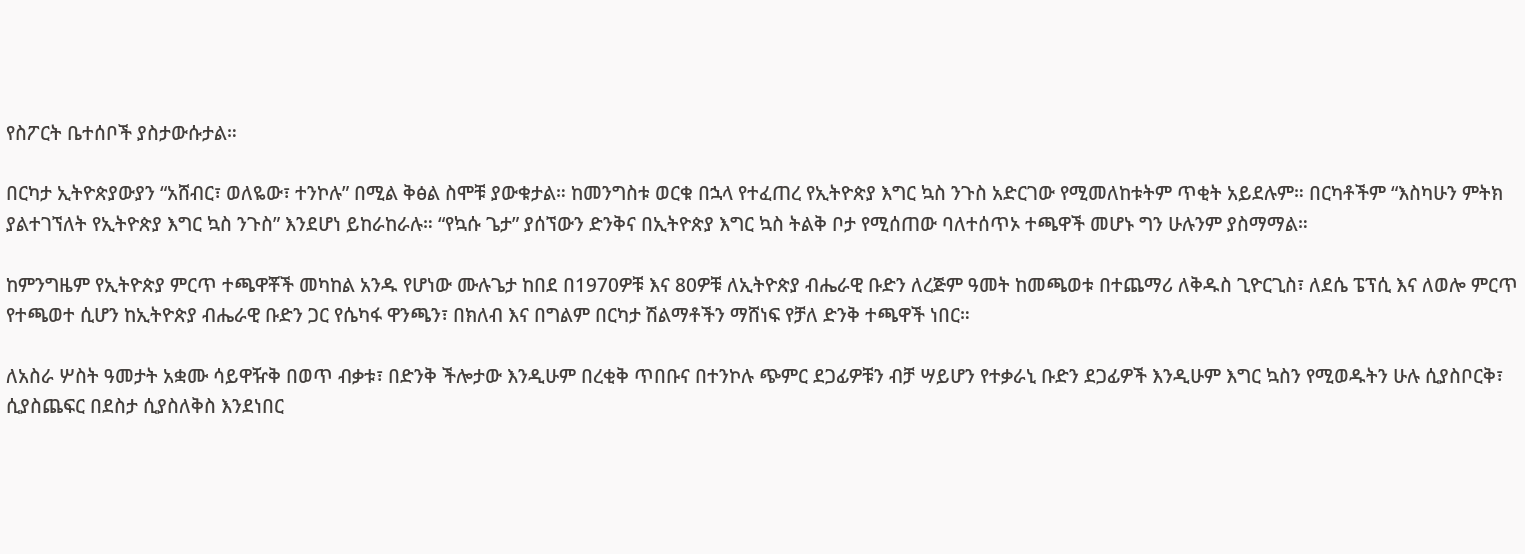የስፖርት ቤተሰቦች ያስታውሱታል።

በርካታ ኢትዮጵያውያን “አሸብር፣ ወለዬው፣ ተንኮሉ” በሚል ቅፅል ስሞቹ ያውቁታል። ከመንግስቱ ወርቁ በኋላ የተፈጠረ የኢትዮጵያ እግር ኳስ ንጉስ አድርገው የሚመለከቱትም ጥቂት አይደሉም። በርካቶችም “እስካሁን ምትክ ያልተገኘለት የኢትዮጵያ እግር ኳስ ንጉስ” እንደሆነ ይከራከራሉ። “የኳሱ ጌታ” ያሰኘውን ድንቅና በኢትዮጵያ እግር ኳስ ትልቅ ቦታ የሚሰጠው ባለተሰጥኦ ተጫዋች መሆኑ ግን ሁሉንም ያስማማል።

ከምንግዜም የኢትዮጵያ ምርጥ ተጫዋቾች መካከል አንዱ የሆነው ሙሉጌታ ከበደ በ1970ዎቹ እና 80ዎቹ ለኢትዮጵያ ብሔራዊ ቡድን ለረጅም ዓመት ከመጫወቱ በተጨማሪ ለቅዱስ ጊዮርጊስ፣ ለደሴ ፔፕሲ እና ለወሎ ምርጥ የተጫወተ ሲሆን ከኢትዮጵያ ብሔራዊ ቡድን ጋር የሴካፋ ዋንጫን፣ በክለብ እና በግልም በርካታ ሽልማቶችን ማሸነፍ የቻለ ድንቅ ተጫዋች ነበር።

ለአስራ ሦስት ዓመታት አቋሙ ሳይዋዥቅ በወጥ ብቃቱ፣ በድንቅ ችሎታው እንዲሁም በረቂቅ ጥበቡና በተንኮሉ ጭምር ደጋፊዎቹን ብቻ ሣይሆን የተቃራኒ ቡድን ደጋፊዎች እንዲሁም እግር ኳስን የሚወዱትን ሁሉ ሲያስቦርቅ፣ ሲያስጨፍር በደስታ ሲያስለቅስ እንደነበር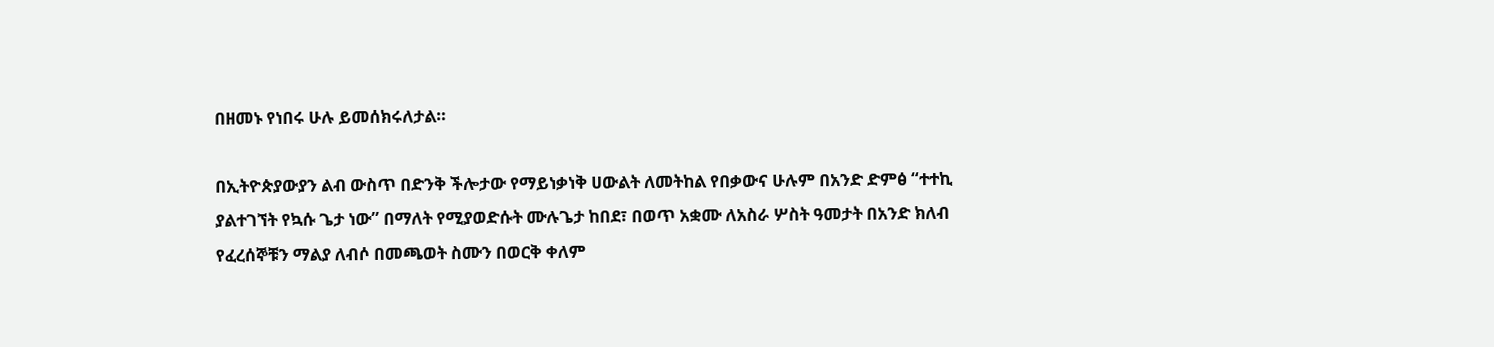በዘመኑ የነበሩ ሁሉ ይመሰክሩለታል።

በኢትዮጵያውያን ልብ ውስጥ በድንቅ ችሎታው የማይነቃነቅ ሀውልት ለመትከል የበቃውና ሁሉም በአንድ ድምፅ “ተተኪ ያልተገኘት የኳሱ ጌታ ነው” በማለት የሚያወድሱት ሙሉጌታ ከበደ፣ በወጥ አቋሙ ለአስራ ሦስት ዓመታት በአንድ ክለብ የፈረሰኞቹን ማልያ ለብሶ በመጫወት ስሙን በወርቅ ቀለም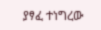ያፃፈ ተነግረው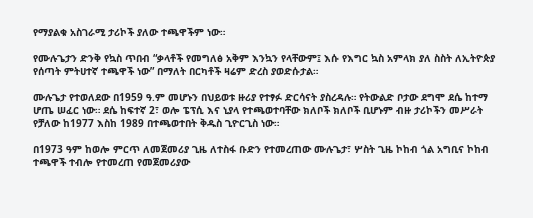የማያልቁ አስገራሚ ታሪኮች ያለው ተጫዋችም ነው።

የሙሉጌታን ድንቅ የኳስ ጥበብ “ቃላቶች የመግለፅ አቅም እንኳን የላቸውም፤ እሱ የእግር ኳስ አምላክ ያለ ስስት ለኢትዮጵያ የሰጣት ምትሀተኛ ተጫዋች ነው” በማለት በርካቶች ዛሬም ድረስ ያወድሱታል።

ሙሉጌታ የተወለደው በ1959 ዓ.ም መሆኑን በህይወቱ ዙሪያ የተፃፉ ድርሳናት ያስረዳሉ። የትውልድ ቦታው ደግሞ ደሴ ከተማ ሆጤ ሠፈር ነው። ደሴ ከፍተኛ 2፣ ወሎ ፔፕሲ እና ኒያላ የተጫወተባቸው ክለቦች ክለቦች ቢሆኑም ብዙ ታሪኮችን መሥራት የቻለው ከ1977 እስከ 1989 በተጫወተበት ቅዱስ ጊዮርጊስ ነው።

በ1973 ዓም ከወሎ ምርጥ ለመጀመሪያ ጊዜ ለተስፋ ቡድን የተመረጠው ሙሉጌታ፣ ሦስት ጊዜ ኮከብ ጎል አግቢና ኮከብ ተጫዋች ተብሎ የተመረጠ የመጀመሪያው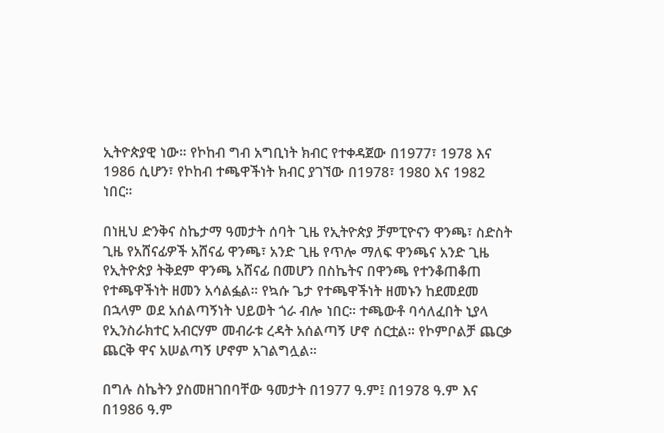ኢትዮጵያዊ ነው። የኮከብ ግብ አግቢነት ክብር የተቀዳጀው በ1977፣ 1978 እና 1986 ሲሆን፣ የኮከብ ተጫዋችነት ክብር ያገኘው በ1978፣ 1980 እና 1982 ነበር።

በነዚህ ድንቅና ስኬታማ ዓመታት ሰባት ጊዜ የኢትዮጵያ ቻምፒዮናን ዋንጫ፣ ስድስት ጊዜ የአሸናፊዎች አሸናፊ ዋንጫ፣ አንድ ጊዜ የጥሎ ማለፍ ዋንጫና አንድ ጊዜ የኢትዮጵያ ትቅደም ዋንጫ አሸናፊ በመሆን በስኬትና በዋንጫ የተንቆጠቆጠ የተጫዋችነት ዘመን አሳልፏል። የኳሱ ጌታ የተጫዋችነት ዘመኑን ከደመደመ በኋላም ወደ አሰልጣኝነት ህይወት ጎራ ብሎ ነበር። ተጫውቶ ባሳለፈበት ኒያላ የኢንስራክተር አብርሃም መብራቱ ረዳት አሰልጣኝ ሆኖ ሰርቷል። የኮምቦልቻ ጨርቃ ጨርቅ ዋና አሠልጣኝ ሆኖም አገልግሏል።

በግሉ ስኬትን ያስመዘገበባቸው ዓመታት በ1977 ዓ.ም፤ በ1978 ዓ.ም እና በ1986 ዓ.ም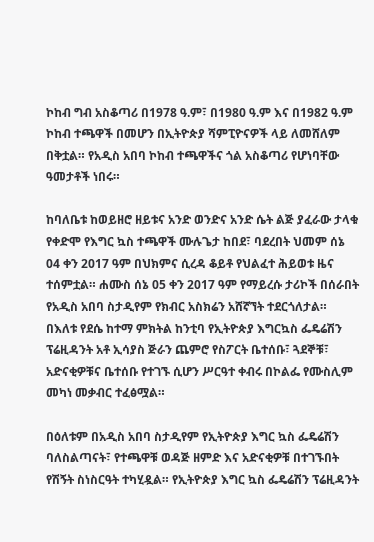ኮከብ ግብ አስቆጣሪ በ1978 ዓ.ም፣ በ1980 ዓ.ም እና በ1982 ዓ.ም ኮከብ ተጫዋች በመሆን በኢትዮጵያ ሻምፒዮናዎች ላይ ለመሸለም በቅቷል። የአዲስ አበባ ኮከብ ተጫዋችና ጎል አስቆጣሪ የሆነባቸው ዓመታቶች ነበሩ።

ከባለቤቱ ከወይዘሮ ዘይቱና አንድ ወንድና አንድ ሴት ልጅ ያፈራው ታላቁ የቀድሞ የእግር ኳስ ተጫዋች ሙሉጌታ ከበደ፣ ባደረበት ህመም ሰኔ 04 ቀን 2017 ዓም በህክምና ሲረዳ ቆይቶ የህልፈተ ሕይወቱ ዜና ተሰምቷል። ሐሙስ ሰኔ 05 ቀን 2017 ዓም የማይረሱ ታሪኮች በሰራበት የአዲስ አበባ ስታዲየም የክብር አስክሬን አሸኛኘት ተደርጎለታል። በእለቱ የደሴ ከተማ ምክትል ከንቲባ የኢትዮጵያ እግርኳስ ፌዴሬሽን ፕሬዚዳንት አቶ ኢሳያስ ጅራን ጨምሮ የስፖርት ቤተሰቡ፣ ጓደኞቹ፣ አድናቂዎቹና ቤተሰቡ የተገኙ ሲሆን ሥርዓተ ቀብሩ በኮልፌ የሙስሊም መካነ መቃብር ተፈፅሟል።

በዕለቱም በአዲስ አበባ ስታዲየም የኢትዮጵያ እግር ኳስ ፌዴሬሽን ባለስልጣናት፣ የተጫዋቹ ወዳጅ ዘምድ እና አድናቂዎቹ በተገኙበት የሽኝት ስነስርዓት ተካሂዷል። የኢትዮጵያ እግር ኳስ ፌዴሬሽን ፕሬዚዳንት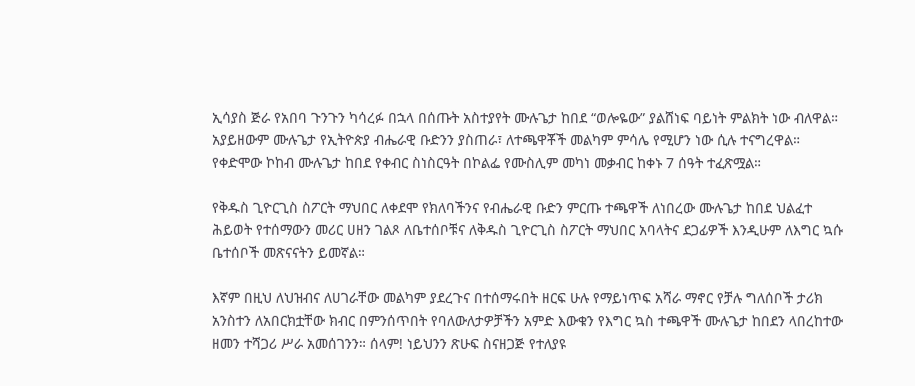ኢሳያስ ጅራ የአበባ ጉንጉን ካሳረፉ በኋላ በሰጡት አስተያየት ሙሉጌታ ከበደ “ወሎዬው” ያልሸነፍ ባይነት ምልክት ነው ብለዋል። አያይዘውም ሙሉጌታ የኢትዮጵያ ብሔራዊ ቡድንን ያስጠራ፣ ለተጫዋቾች መልካም ምሳሌ የሚሆን ነው ሲሉ ተናግረዋል። የቀድሞው ኮከብ ሙሉጌታ ከበደ የቀብር ስነስርዓት በኮልፌ የሙስሊም መካነ መቃብር ከቀኑ 7 ሰዓት ተፈጽሟል።

የቅዱስ ጊዮርጊስ ስፖርት ማህበር ለቀደሞ የክለባችንና የብሔራዊ ቡድን ምርጡ ተጫዋች ለነበረው ሙሉጌታ ከበደ ህልፈተ ሕይወት የተሰማውን መሪር ሀዘን ገልጾ ለቤተሰቦቹና ለቅዱስ ጊዮርጊስ ስፖርት ማህበር አባላትና ደጋፊዎች እንዲሁም ለእግር ኳሱ ቤተሰቦች መጽናናትን ይመኛል።

እኛም በዚህ ለህዝብና ለሀገራቸው መልካም ያደረጉና በተሰማሩበት ዘርፍ ሁሉ የማይነጥፍ አሻራ ማኖር የቻሉ ግለሰቦች ታሪክ አንስተን ለአበርክቷቸው ክብር በምንሰጥበት የባለውለታዎቻችን አምድ እውቁን የእግር ኳስ ተጫዋች ሙሉጌታ ከበደን ላበረከተው ዘመን ተሻጋሪ ሥራ አመሰገንን። ሰላም! ነይህንን ጽሁፍ ስናዘጋጅ የተለያዩ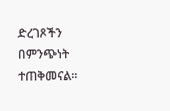ድረገጾችን በምንጭነት ተጠቅመናል።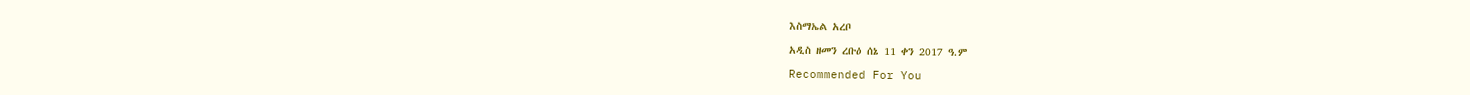እስማኤል አረቦ

አዲስ ዘመን ረቡዕ ሰኔ 11 ቀን 2017 ዓ.ም

Recommended For You